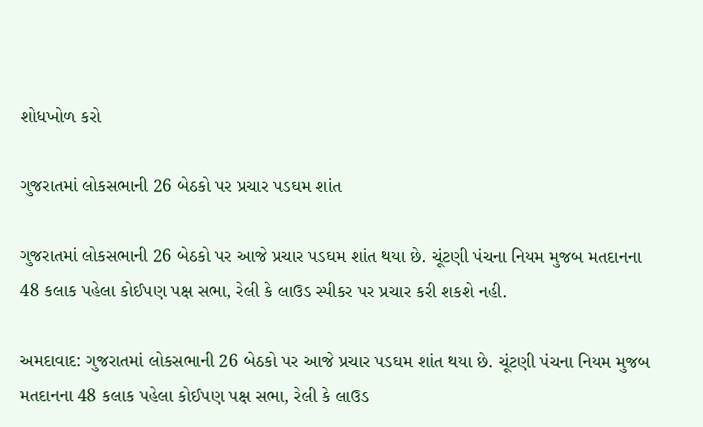શોધખોળ કરો

ગુજરાતમાં લોકસભાની 26 બેઠકો પર પ્રચાર પડઘમ શાંત

ગુજરાતમાં લોકસભાની 26 બેઠકો પર આજે પ્રચાર પડઘમ શાંત થયા છે. ચૂંટણી પંચના નિયમ મુજબ મતદાનના 48 કલાક પહેલા કોઈપણ પક્ષ સભા, રેલી કે લાઉડ સ્પીકર પર પ્રચાર કરી શકશે નહી.

અમદાવાદ: ગુજરાતમાં લોકસભાની 26 બેઠકો પર આજે પ્રચાર પડઘમ શાંત થયા છે. ચૂંટણી પંચના નિયમ મુજબ મતદાનના 48 કલાક પહેલા કોઈપણ પક્ષ સભા, રેલી કે લાઉડ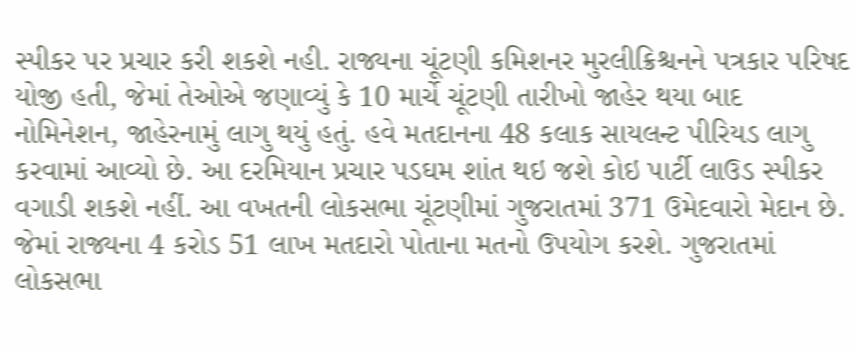સ્પીકર પર પ્રચાર કરી શકશે નહી. રાજ્યના ચૂંટણી કમિશનર મુરલીક્રિશ્ચનને પત્રકાર પરિષદ યોજી હતી, જેમાં તેઓએ જણાવ્યું કે 10 માર્ચે ચૂંટણી તારીખો જાહેર થયા બાદ નોમિનેશન, જાહેરનામું લાગુ થયું હતું. હવે મતદાનના 48 કલાક સાયલન્ટ પીરિયડ લાગુ કરવામાં આવ્યો છે. આ દરમિયાન પ્રચાર પડઘમ શાંત થઇ જશે કોઇ પાર્ટી લાઉડ સ્પીકર વગાડી શકશે નહીં. આ વખતની લોકસભા ચૂંટણીમાં ગુજરાતમાં 371 ઉમેદવારો મેદાન છે. જેમાં રાજ્યના 4 કરોડ 51 લાખ મતદારો પોતાના મતનો ઉપયોગ કરશે. ગુજરાતમાં લોકસભા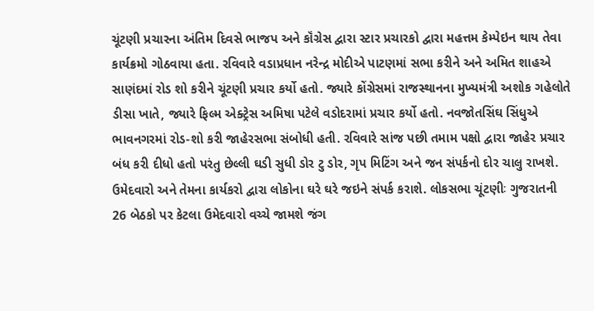ચૂંટણી પ્રચારના અંતિમ દિવસે ભાજપ અને કૉંગ્રેસ દ્વારા સ્ટાર પ્રચારકો દ્વારા મહત્તમ કેમ્પેઇન થાય તેવા કાર્યક્રમો ગોઠવાયા હતા. રવિવારે વડાપ્રધાન નરેન્દ્ર મોદીએ પાટણમાં સભા કરીને અને અમિત શાહએ સાણંદમાં રોડ શો કરીને ચૂંટણી પ્રચાર કર્યો હતો. જ્યારે કોંગ્રેસમાં રાજસ્થાનના મુખ્યમંત્રી અશોક ગહેલોતે ડીસા ખાતે, જ્યારે ફિલ્મ એક્ટ્રેસ અમિષા પટેલે વડોદરામાં પ્રચાર કર્યો હતો. નવજોતસિંઘ સિંધુએ ભાવનગરમાં રોડ-શો કરી જાહેરસભા સંબોધી હતી. રવિવારે સાંજ પછી તમામ પક્ષો દ્વારા જાહેર પ્રચાર બંધ કરી દીધો હતો પરંતુ છેલ્લી ઘડી સુધી ડોર ટુ ડોર, ગૃપ મિટિંગ અને જન સંપર્કનો દોર ચાલુ રાખશે. ઉમેદવારો અને તેમના કાર્યકરો દ્વારા લોકોના ઘરે ઘરે જઇને સંપર્ક કરાશે. લોકસભા ચૂંટણીઃ ગુજરાતની 26 બેઠકો પર કેટલા ઉમેદવારો વચ્ચે જામશે જંગ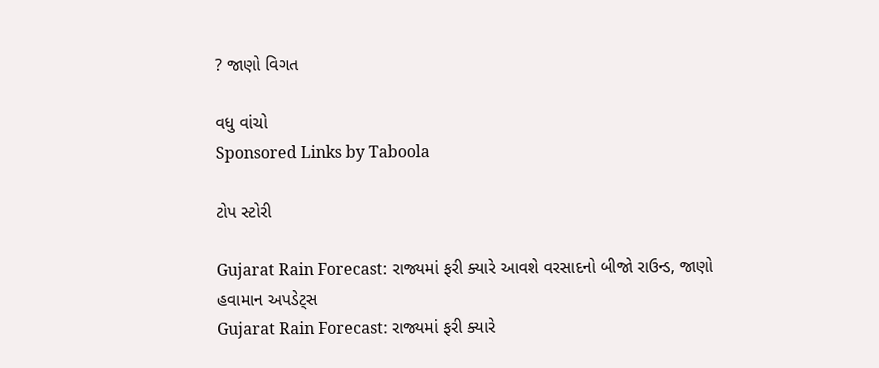? જાણો વિગત

વધુ વાંચો
Sponsored Links by Taboola

ટોપ સ્ટોરી

Gujarat Rain Forecast: રાજ્યમાં ફરી ક્યારે આવશે વરસાદનો બીજો રાઉન્ડ, જાણો હવામાન અપડેટ્સ
Gujarat Rain Forecast: રાજ્યમાં ફરી ક્યારે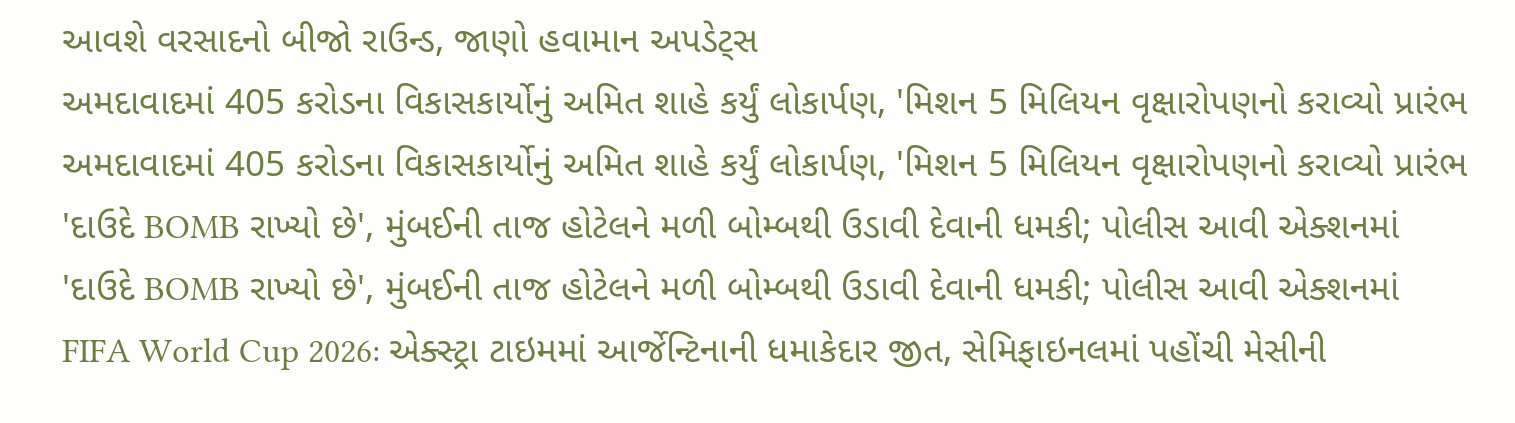આવશે વરસાદનો બીજો રાઉન્ડ, જાણો હવામાન અપડેટ્સ
અમદાવાદમાં 405 કરોડના વિકાસકાર્યોનું અમિત શાહે કર્યું લોકાર્પણ, 'મિશન 5 મિલિયન વૃક્ષારોપણનો કરાવ્યો પ્રારંભ
અમદાવાદમાં 405 કરોડના વિકાસકાર્યોનું અમિત શાહે કર્યું લોકાર્પણ, 'મિશન 5 મિલિયન વૃક્ષારોપણનો કરાવ્યો પ્રારંભ
'દાઉદે BOMB રાખ્યો છે', મુંબઈની તાજ હોટેલને મળી બોમ્બથી ઉડાવી દેવાની ધમકી; પોલીસ આવી એક્શનમાં
'દાઉદે BOMB રાખ્યો છે', મુંબઈની તાજ હોટેલને મળી બોમ્બથી ઉડાવી દેવાની ધમકી; પોલીસ આવી એક્શનમાં
FIFA World Cup 2026: એક્સ્ટ્રા ટાઇમમાં આર્જેન્ટિનાની ધમાકેદાર જીત, સેમિફાઇનલમાં પહોંચી મેસીની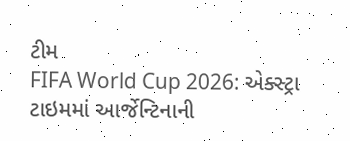ટીમ
FIFA World Cup 2026: એક્સ્ટ્રા ટાઇમમાં આર્જેન્ટિનાની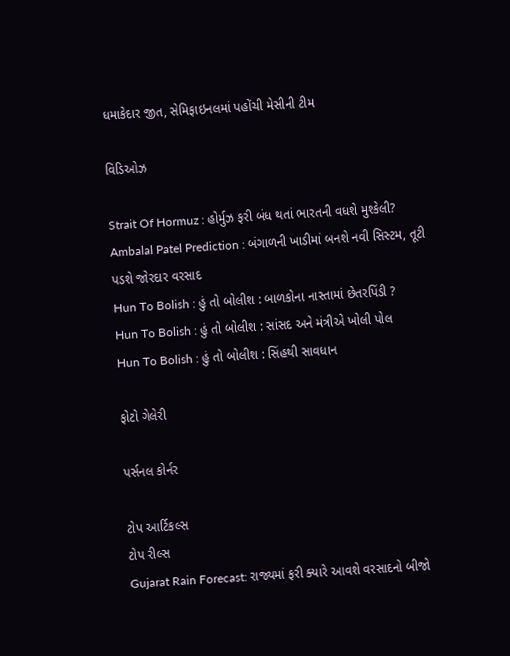ધમાકેદાર જીત, સેમિફાઇનલમાં પહોંચી મેસીની ટીમ

વિડિઓઝ

Strait Of Hormuz : હોર્મુઝ ફરી બંધ થતાં ભારતની વધશે મુશ્કેલી?
Ambalal Patel Prediction : બંગાળની ખાડીમાં બનશે નવી સિસ્ટમ, તૂટી પડશે જોરદાર વરસાદ
Hun To Bolish : હું તો બોલીશ : બાળકોના નાસ્તામાં છેતરપિંડી ?
Hun To Bolish : હું તો બોલીશ : સાંસદ અને મંત્રીએ ખોલી પોલ
Hun To Bolish : હું તો બોલીશ : સિંહથી સાવધાન

ફોટો ગેલેરી

પર્સનલ કોર્નર

ટોપ આર્ટિકલ્સ
ટોપ રીલ્સ
Gujarat Rain Forecast: રાજ્યમાં ફરી ક્યારે આવશે વરસાદનો બીજો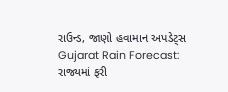રાઉન્ડ, જાણો હવામાન અપડેટ્સ
Gujarat Rain Forecast: રાજ્યમાં ફરી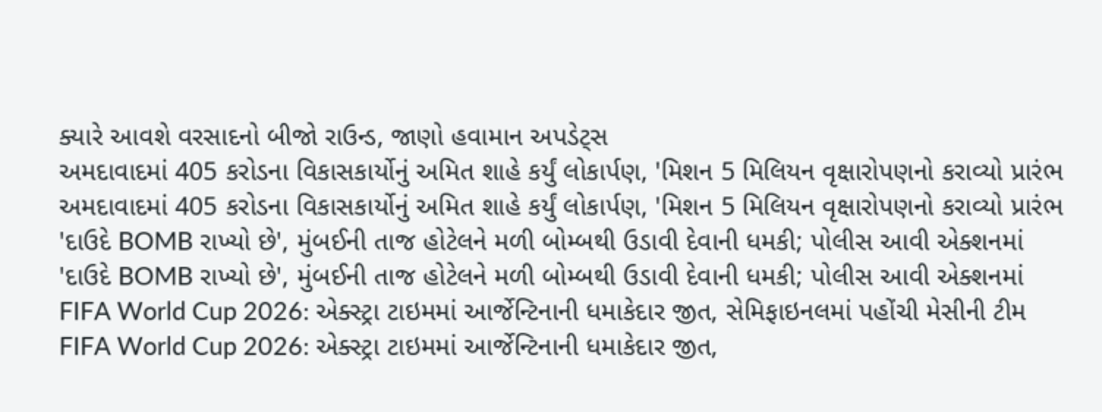ક્યારે આવશે વરસાદનો બીજો રાઉન્ડ, જાણો હવામાન અપડેટ્સ
અમદાવાદમાં 405 કરોડના વિકાસકાર્યોનું અમિત શાહે કર્યું લોકાર્પણ, 'મિશન 5 મિલિયન વૃક્ષારોપણનો કરાવ્યો પ્રારંભ
અમદાવાદમાં 405 કરોડના વિકાસકાર્યોનું અમિત શાહે કર્યું લોકાર્પણ, 'મિશન 5 મિલિયન વૃક્ષારોપણનો કરાવ્યો પ્રારંભ
'દાઉદે BOMB રાખ્યો છે', મુંબઈની તાજ હોટેલને મળી બોમ્બથી ઉડાવી દેવાની ધમકી; પોલીસ આવી એક્શનમાં
'દાઉદે BOMB રાખ્યો છે', મુંબઈની તાજ હોટેલને મળી બોમ્બથી ઉડાવી દેવાની ધમકી; પોલીસ આવી એક્શનમાં
FIFA World Cup 2026: એક્સ્ટ્રા ટાઇમમાં આર્જેન્ટિનાની ધમાકેદાર જીત, સેમિફાઇનલમાં પહોંચી મેસીની ટીમ
FIFA World Cup 2026: એક્સ્ટ્રા ટાઇમમાં આર્જેન્ટિનાની ધમાકેદાર જીત,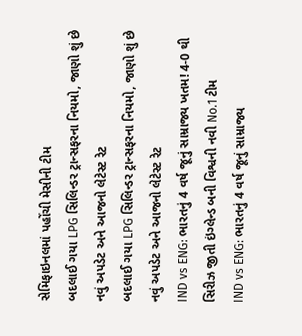સેમિફાઇનલમાં પહોંચી મેસીની ટીમ
બદલાઈ ગયા LPG સિલિન્ડર ટ્રાન્સફરના નિયમો, જાણો શું છે નવું અપડેટ અને આજનો લેટેસ્ટ રેટ
બદલાઈ ગયા LPG સિલિન્ડર ટ્રાન્સફરના નિયમો, જાણો શું છે નવું અપડેટ અને આજનો લેટેસ્ટ રેટ
IND vs ENG: ભારતનું 4 વર્ષ જૂનું સામ્રાજ્ય ખતમ! 4-0 થી સિરીઝ જીતી ઇંગ્લેન્ડ બની વિશ્વની નવી No.1 ટીમ
IND vs ENG: ભારતનું 4 વર્ષ જૂનું સામ્રાજ્ય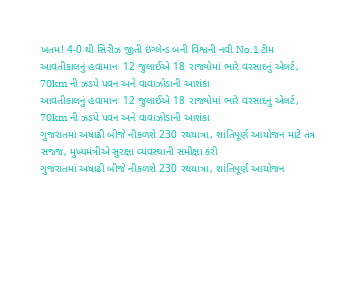ખતમ! 4-0 થી સિરીઝ જીતી ઇંગ્લેન્ડ બની વિશ્વની નવી No.1 ટીમ
આવતીકાલનું હવામાનઃ 12 જુલાઈએ 18 રાજ્યોમાં ભારે વરસાદનું એલર્ટ, 70km ની ઝડપે પવન અને વાવાઝોડાની આશંકા
આવતીકાલનું હવામાનઃ 12 જુલાઈએ 18 રાજ્યોમાં ભારે વરસાદનું એલર્ટ, 70km ની ઝડપે પવન અને વાવાઝોડાની આશંકા
ગુજરાતમાં અષાઢી બીજે નીકળશે 230 રથયાત્રા, શાંતિપૂર્ણ આયોજન માટે તંત્ર સજ્જ, મુખ્યમંત્રીએ સુરક્ષા વ્યવસ્થાની સમીક્ષા કરી
ગુજરાતમાં અષાઢી બીજે નીકળશે 230 રથયાત્રા, શાંતિપૂર્ણ આયોજન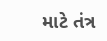માટે તંત્ર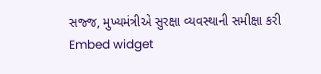સજ્જ, મુખ્યમંત્રીએ સુરક્ષા વ્યવસ્થાની સમીક્ષા કરી
Embed widget